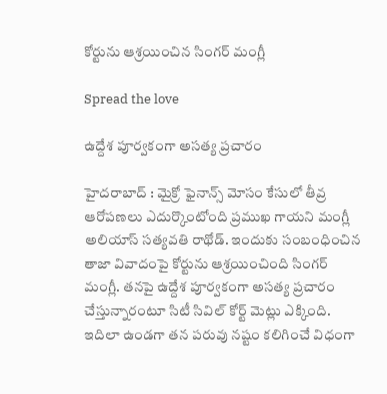కోర్టును ఆశ్రయించిన సింగర్ మంగ్లీ

Spread the love

ఉద్దేశ పూర్వకంగా అసత్య ప్రచారం

హైద‌రాబాద్ : మైక్రో ఫైనాన్స్ మోసం కేసులో తీవ్ర ఆరోప‌ణ‌లు ఎదుర్కొంటోంది ప్ర‌ముఖ గాయ‌ని మంగ్లీ అలియాస్ స‌త్య‌వ‌తి రాథోడ్. ఇందుకు సంబంధించిన తాజా వివాదంపై కోర్టును ఆశ్రయించింది సింగర్ మంగ్లీ. తనపై ఉద్దేశ పూర్వకంగా అసత్య ప్రచారం చేస్తున్నారంటూ సిటీ సివిల్ కోర్ట్ మెట్లు ఎక్కింది.
ఇదిలా ఉండ‌గా తన పరువు నష్టం కలిగించే విధంగా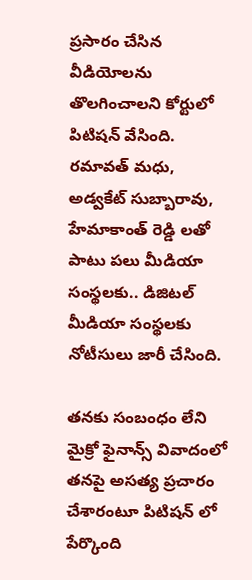ప్రసారం చేసిన వీడియోలను తొలగించాలని కోర్టులో పిటిషన్ వేసింది. రమావత్ మధు, అడ్వకేట్ సుబ్బారావు, హేమాకాంత్ రెడ్డి లతో పాటు పలు మీడియా సంస్థలకు.. డిజిటల్ మీడియా సంస్థలకు నోటీసులు జారీ చేసింది.

తనకు సంబంధం లేని మైక్రో ఫైనాన్స్ వివాదంలో తనపై అసత్య ప్రచారం చేశారంటూ పిటిష‌న్ లో పేర్కొంది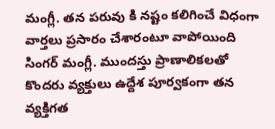మంగ్లీ. తన పరువు కి నష్టం కలిగించే విధంగా వార్తలు ప్రసారం చేశారంటూ వాపోయింది సింగ‌ర్ మంగ్లీ. ముందస్తు ప్రాణాలికలతో కొందరు వ్యక్తులు ఉద్దేశ పూర్వకంగా తన వ్యక్తిగత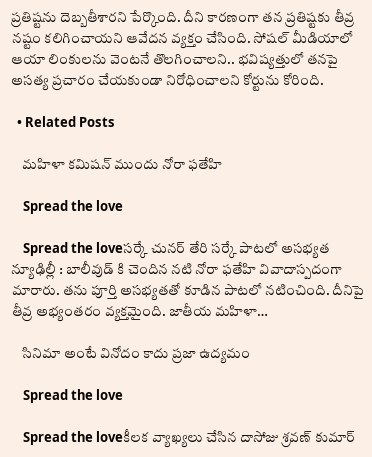ప్రతిష్టను దెబ్బతీశారని పేర్కొంది. దీని కార‌ణంగా తన ప్రతిష్టకు తీవ్ర నష్టం కలిగించాయని ఆవేద‌న వ్య‌క్తం చేసింది. సోషల్ మీడియాలో ఆయా లింకులను వెంటనే తొలగించాలని.. భవిష్యత్తులో తనపై అసత్య ప్రచారం చేయకుండా నిరోధించాలని కోర్టును కోరింది.

  • Related Posts

    మ‌హిళా క‌మిష‌న్ ముందు నోరా ఫ‌తేహి

    Spread the love

    Spread the loveస‌ర్కే చున‌ర్ తేరి స‌ర్కే పాట‌లో అస‌భ్య‌త న్యూఢిల్లీ : బాలీవుడ్ కి చెందిన న‌టి నోరా ఫ‌తేహి వివాదాస్ప‌దంగా మారారు. త‌ను పూర్తి అస‌భ్య‌త‌తో కూడిన పాట‌లో న‌టించింది. దీనిపై తీవ్ర అభ్యంత‌రం వ్య‌క్త‌మైంది. జాతీయ మ‌హిళా…

    సినిమా అంటే వినోదం కాదు ప్ర‌జా ఉద్య‌మం

    Spread the love

    Spread the loveకీల‌క వ్యాఖ్య‌లు చేసిన దాసోజు శ్ర‌వ‌ణ్ కుమార్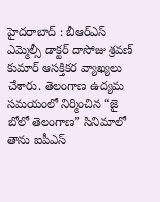హైద‌రాబాద్ : బీఆర్ఎస్ ఎమ్మెల్సీ డాక్ట‌ర్ దాసోజు శ్ర‌వ‌ణ్ కుమార్ ఆస‌క్తిక‌ర వ్యాఖ్య‌లు చేశారు. తెలంగాణ ఉద్యమ సమయంలో నిర్మించిన “జై బోలో తెలంగాణ” సినిమాలో తాను ఐపీఎస్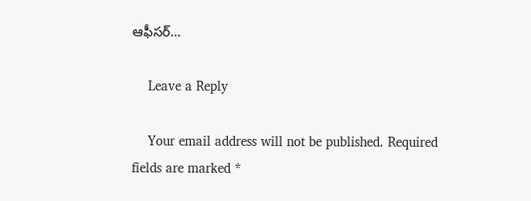ఆఫీసర్…

    Leave a Reply

    Your email address will not be published. Required fields are marked *